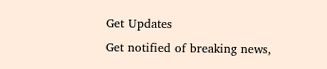Get Updates
Get notified of breaking news,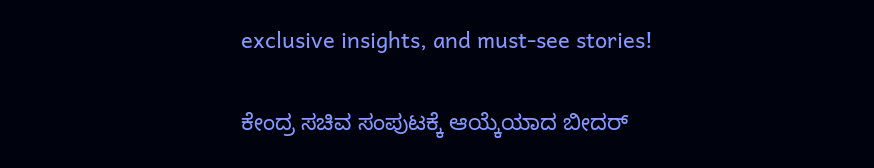exclusive insights, and must-see stories!

ಕೇಂದ್ರ ಸಚಿವ ಸಂಪುಟಕ್ಕೆ ಆಯ್ಕೆಯಾದ ಬೀದರ್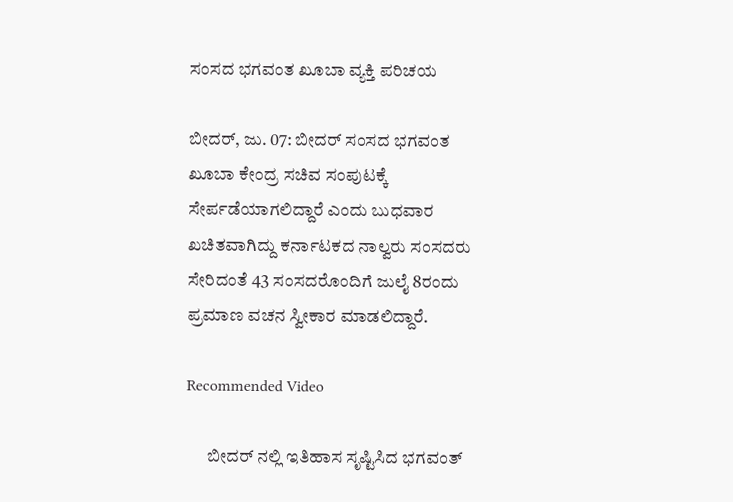ಸಂಸದ ಭಗವಂತ ಖೂಬಾ ವ್ಯಕ್ತಿ ಪರಿಚಯ

ಬೀದರ್‌, ಜು. 07: ಬೀದರ್ ಸಂಸದ ಭಗವಂತ ಖೂಬಾ ಕೇಂದ್ರ ಸಚಿವ ಸಂಪುಟಕ್ಕೆ ಸೇರ್ಪಡೆಯಾಗಲಿದ್ದಾರೆ ಎಂದು ಬುಧವಾರ ಖಚಿತವಾಗಿದ್ದು ಕರ್ನಾಟಕದ ನಾಲ್ವರು ಸಂಸದರು ಸೇರಿದಂತೆ 43 ಸಂಸದರೊಂದಿಗೆ ಜುಲೈ 8ರಂದು ಪ್ರಮಾಣ ವಚನ ಸ್ವೀಕಾರ ಮಾಡಲಿದ್ದಾರೆ.

Recommended Video

      ಬೀದರ್ ನಲ್ಲಿ ಇತಿಹಾಸ ಸೃಷ್ಟಿಸಿದ ಭಗವಂತ್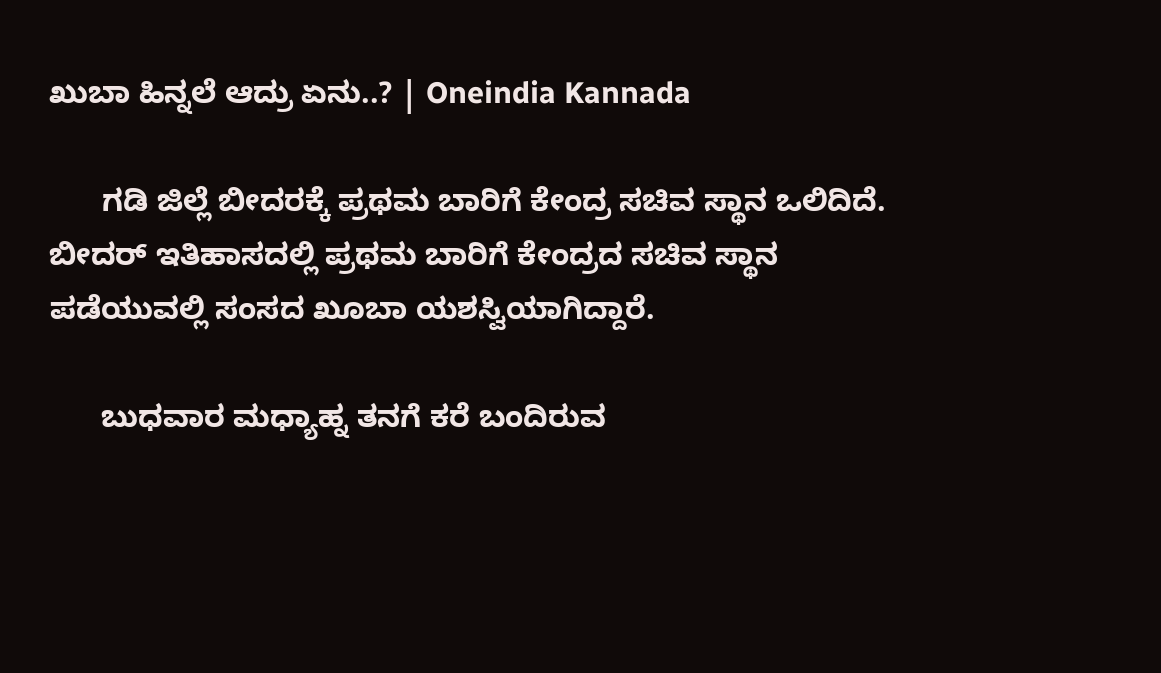ಖುಬಾ ಹಿನ್ನಲೆ ಆದ್ರು ಏನು..? | Oneindia Kannada

      ಗಡಿ ಜಿಲ್ಲೆ ಬೀದರಕ್ಕೆ ಪ್ರಥಮ ಬಾರಿಗೆ ಕೇಂದ್ರ ಸಚಿವ ಸ್ಥಾನ ಒಲಿದಿದೆ. ಬೀದರ್ ಇತಿಹಾಸದಲ್ಲಿ ಪ್ರಥಮ ಬಾರಿಗೆ ಕೇಂದ್ರದ ಸಚಿವ ಸ್ಥಾನ ಪಡೆಯುವಲ್ಲಿ ಸಂಸದ ಖೂಬಾ ಯಶಸ್ವಿಯಾಗಿದ್ದಾರೆ.

      ಬುಧವಾರ ಮಧ್ಯಾಹ್ನ ತನಗೆ ಕರೆ ಬಂದಿರುವ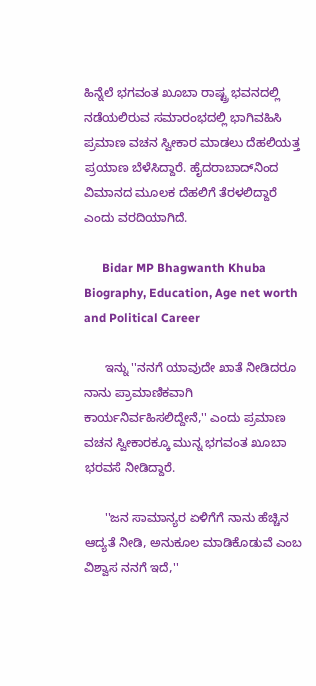ಹಿನ್ನೆಲೆ ಭಗವಂತ ಖೂಬಾ ರಾಷ್ಟ್ರ ಭವನದಲ್ಲಿ ನಡೆಯಲಿರುವ ಸಮಾರಂಭದಲ್ಲಿ ಭಾಗಿವಹಿಸಿ ಪ್ರಮಾಣ ವಚನ ಸ್ವೀಕಾರ ಮಾಡಲು ದೆಹಲಿಯತ್ತ ಪ್ರಯಾಣ ಬೆಳೆಸಿದ್ದಾರೆ. ಹೈದರಾಬಾದ್‌ನಿಂದ ವಿಮಾನದ ಮೂಲಕ ದೆಹಲಿಗೆ ತೆರಳಲಿದ್ದಾರೆ ಎಂದು ವರದಿಯಾಗಿದೆ.

      Bidar MP Bhagwanth Khuba Biography, Education, Age net worth and Political Career

      ಇನ್ನು ''ನನಗೆ ಯಾವುದೇ ಖಾತೆ ನೀಡಿದರೂ ನಾನು ಪ್ರಾಮಾಣಿಕವಾಗಿ ಕಾರ್ಯನಿರ್ವಹಿಸಲಿದ್ದೇನೆ,'' ಎಂದು ಪ್ರಮಾಣ ವಚನ ಸ್ವೀಕಾರಕ್ಕೂ ಮುನ್ನ ಭಗವಂತ ಖೂಬಾ ಭರವಸೆ ನೀಡಿದ್ದಾರೆ.

      ''ಜನ ಸಾಮಾನ್ಯರ ಏಳಿಗೆಗೆ ನಾನು ಹೆಚ್ಚಿನ ಆದ್ಯತೆ ನೀಡಿ, ಅನುಕೂಲ ಮಾಡಿಕೊಡುವೆ ಎಂಬ ವಿಶ್ವಾಸ ನನಗೆ ಇದೆ,''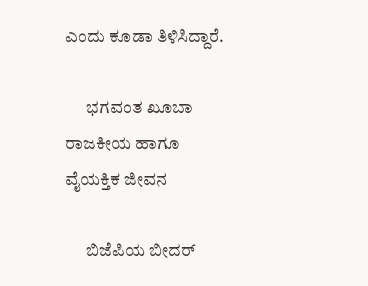ಎಂದು ಕೂಡಾ ತಿಳಿಸಿದ್ದಾರೆ.

      ಭಗವಂತ ಖೂಬಾ ರಾಜಕೀಯ ಹಾಗೂ ವೈಯಕ್ತಿಕ ಜೀವನ

      ಬಿಜೆಪಿಯ ಬೀದರ್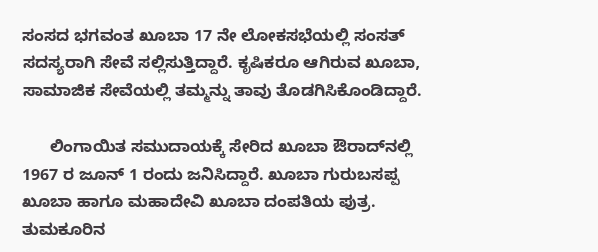ಸಂಸದ ಭಗವಂತ ಖೂಬಾ 17 ನೇ ಲೋಕಸಭೆಯಲ್ಲಿ ಸಂಸತ್ ಸದಸ್ಯರಾಗಿ ಸೇವೆ ಸಲ್ಲಿಸುತ್ತಿದ್ದಾರೆ. ಕೃಷಿಕರೂ ಆಗಿರುವ ಖೂಬಾ, ಸಾಮಾಜಿಕ ಸೇವೆಯಲ್ಲಿ ತಮ್ಮನ್ನು ತಾವು ತೊಡಗಿಸಿಕೊಂಡಿದ್ದಾರೆ.

      ಲಿಂಗಾಯಿತ ಸಮುದಾಯಕ್ಕೆ ಸೇರಿದ ಖೂಬಾ ಔರಾದ್‌ನಲ್ಲಿ 1967 ರ ಜೂನ್‌ 1 ರಂದು ಜನಿಸಿದ್ದಾರೆ. ಖೂಬಾ ಗುರುಬಸಪ್ಪ ಖೂಬಾ ಹಾಗೂ ಮಹಾದೇವಿ ಖೂಬಾ ದಂಪತಿಯ ಪುತ್ರ. ತುಮಕೂರಿನ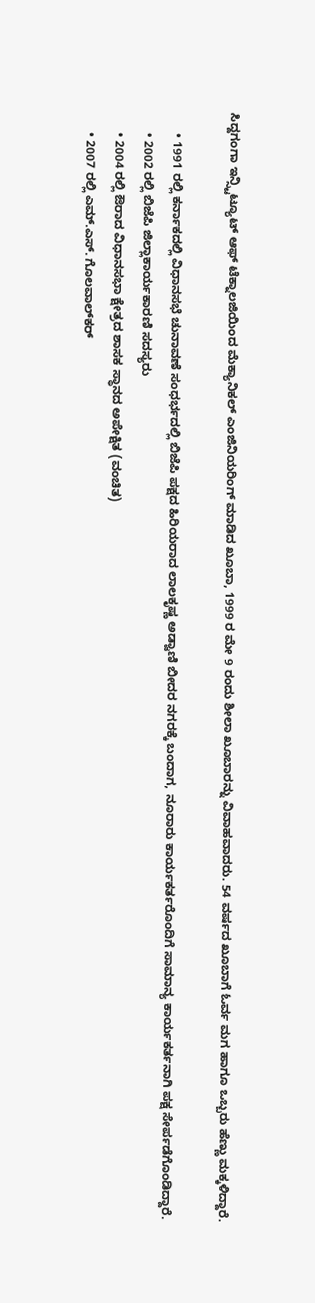ಸಿದ್ದಗಂಗಾ ಇನ್ಸ್ಟಿಟ್ಯೂಟ್ ಆಫ್ ಟೆಕ್ನಾಲಜಿಯಿಂದ ಮೆಕ್ಯಾನಿಕಲ್ ಎಂಜಿನಿಯರಿಂಗ್‌ ಮಾಡಿದ ಖೂಬಾ, 1999 ರ ಮೇ 9 ರಂದು ಶೀಲಾ ಖೂಬಾರನ್ನು ವಿವಾಹವಾದರು. 54 ವರ್ಷದ ಖೂಬಾಗೆ ಓರ್ವ ಮಗ ಹಾಗೂ ಒಬ್ಬರು ಹೆಣ್ಣು ಮಕ್ಕಳಿದ್ದಾರೆ.

      • 1991 ರಲ್ಲಿ ಕರ್ನಾಕದಲ್ಲಿ ವಿಧಾನಸಭೆ ಚುನಾವಣೆ ಸಂಧರ್ಭದಲ್ಲಿ ಬಿಜೆಪಿ ಪಕ್ಷದ ಹಿರಿಯರಾದ ಲಾಲಕೃಷ್ಣ ಅಡ್ವಾಣಿ ಬೀದರ ನಗರಕ್ಕೆ ಬಂದಾಗ, ನೂರಾರು ಕಾರ್ಯಕರ್ತರೊಂದಿಗೆ ಸಾಮಾನ್ಯ ಕಾರ್ಯಕರ್ತನಾಗಿ ಪಕ್ಷ ಸೇರ್ಪಡೆಗೊಂಡಿದ್ದಾರೆ.
      • 2002 ರಲ್ಲಿ ಬಿಜೆಪಿ ಜಿಲ್ಲಾಕಾರ್ಯಕಾರಣಿ ಸದಸ್ಯರು
      • 2004 ರಲ್ಲಿ ಔರಾದ ವಿಧಾನಸಭಾ ಕ್ಷೇತ್ರದ ಶಾಸಕ ಸ್ಥಾನದ ಅಪೇಕ್ಷಿತ (ವಂಚಿತ)
      • 2007 ರಲ್ಲಿ ಎಮ್.ಎಸ್. ಗೊಲವಾಲ್‍ಕರ್‌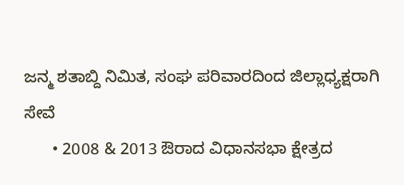ಜನ್ಮ ಶತಾಬ್ದಿ ನಿಮಿತ, ಸಂಘ ಪರಿವಾರದಿಂದ ಜಿಲ್ಲಾಧ್ಯಕ್ಷರಾಗಿ ಸೇವೆ
      • 2008 & 2013 ಔರಾದ ವಿಧಾನಸಭಾ ಕ್ಷೇತ್ರದ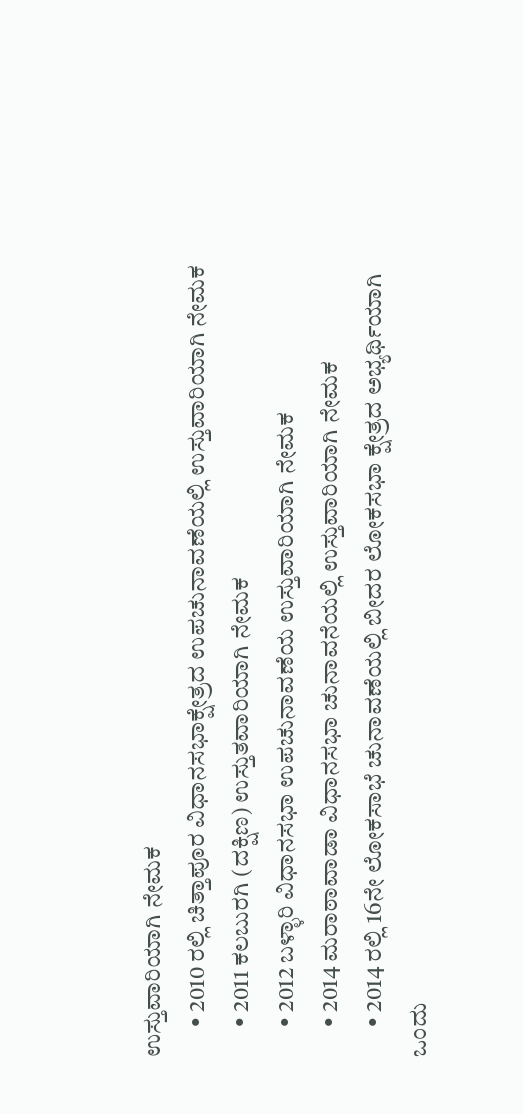ಉಸ್ತುವಾರಿಯಾಗಿ ನೇಮಕ
      • 2010 ರಲ್ಲಿ ಚಿತ್ತಾಪೂರ ವಿಧಾನಸಭಾಕ್ಷೇತ್ರದ ಉಪಚುನಾವಣೆಯಲ್ಲಿ ಉಸ್ತುವಾರಿಯಾಗಿ ನೇಮಕ
      • 2011 ಕಲಬುರಗಿ (ದಕ್ಷಿಣ) ಉಸ್ತುತವಾರಿಯಾಗಿ ನೇಮಕ
      • 2012 ಬಳ್ಳಾರಿ ವಿಧಾನಸಭಾ ಉಪಚುನಾವಣೆಯ ಉಸ್ತುವಾರಿಯಾಗಿ ನೇಮಕ
      • 2014 ಮರಾಠಾವಾಡಾ ವಿಧಾನಸಭಾ ಚುನಾವನೆಯಲ್ಲಿ ಉಸ್ತುವಾರಿಯಾಗಿ ನೇಮಕ
      • 2014 ರಲ್ಲಿ 16ನೇ ಲೋಕಸಾಭೆ ಚುನಾವಣೆಯಲ್ಲಿ ಬೀದರ ಲೋಕಸಭಾ ಕ್ಷೇತ್ರದ ಅಭ್ಯರ್ಥಿಯಾಗಿ ಒಂದು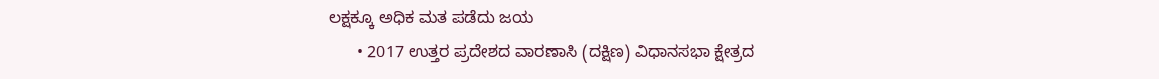ಲಕ್ಷಕ್ಕೂ ಅಧಿಕ ಮತ ಪಡೆದು ಜಯ
      • 2017 ಉತ್ತರ ಪ್ರದೇಶದ ವಾರಣಾಸಿ (ದಕ್ಷಿಣ) ವಿಧಾನಸಭಾ ಕ್ಷೇತ್ರದ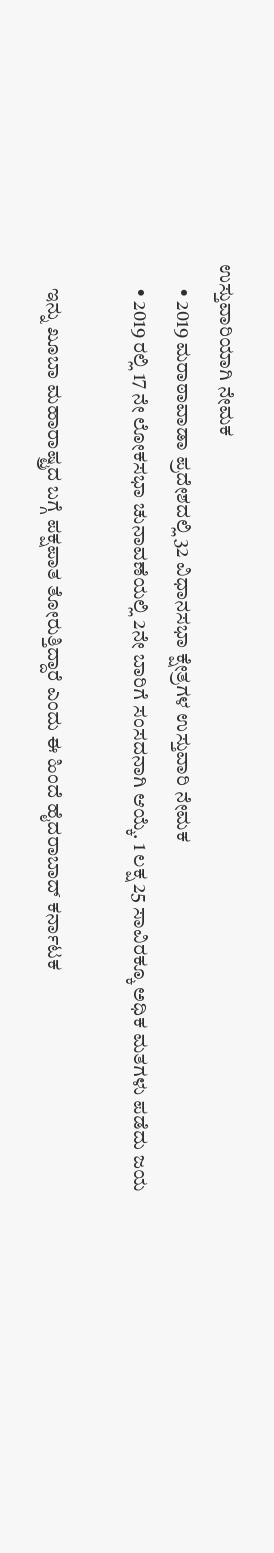ಉಸ್ತುವಾರಿಯಾಗಿ ನೇಮಕ
      • 2019 ಮರಾಠಾವಾಡಾ ಪ್ರದೇಶದಲ್ಲಿ 32 ವಿಧಾನಸಭಾ ಕ್ಷೇತ್ರಗಳ ಉಸ್ತುವಾರಿ ನೇಮಕ
      • 2019 ರಲ್ಲಿ 17 ನೇ ಲೋಕಸಭಾ ಚುನಾವಣೆಯಲ್ಲಿ 2ನೇ ಬಾರಿಗೆ ಸಂಸದನಾಗಿ ಆಯ್ಕೆ. 1 ಲಕ್ಷ 25 ಸಾವಿರಕ್ಕೂ ಅಧಿಕ ಮತಗಳು ಪಡೆದು ಜಯ

      ಇನ್ನು ಖೂಬಾ ಮಹಾರಾಷ್ಟ್ರದ ಬಗ್ಗೆ ಪಕ್ಷಪಾತ ತೋರುತ್ತಿದ್ದಾರೆ ಎಂದು ಈ ಹಿಂದೆ ಹೈದರಾಬಾದ್ ಕರ್ನಾಟಕ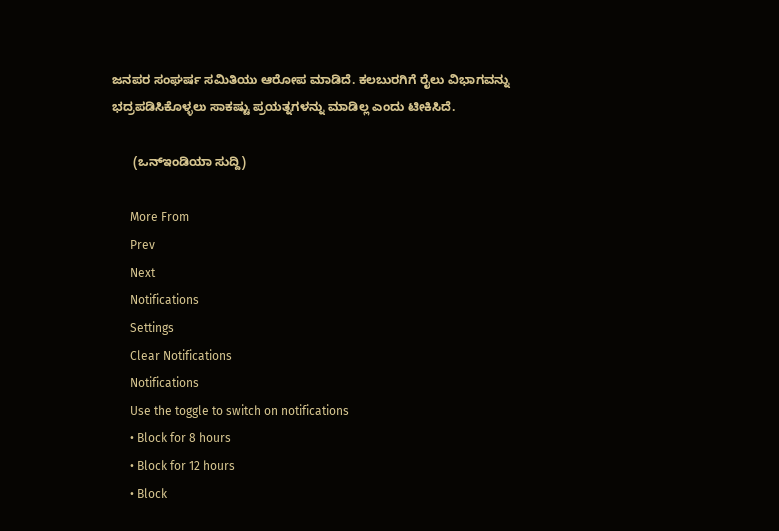ಜನಪರ ಸಂಘರ್ಷ ಸಮಿತಿಯು ಆರೋಪ ಮಾಡಿದೆ. ಕಲಬುರಗಿಗೆ ರೈಲು ವಿಭಾಗವನ್ನು ಭದ್ರಪಡಿಸಿಕೊಳ್ಳಲು ಸಾಕಷ್ಟು ಪ್ರಯತ್ನಗಳನ್ನು ಮಾಡಿಲ್ಲ ಎಂದು ಟೀಕಿಸಿದೆ.

      (ಒನ್‌ಇಂಡಿಯಾ ಸುದ್ದಿ)

      More From
      Prev
      Next
      Notifications
      Settings
      Clear Notifications
      Notifications
      Use the toggle to switch on notifications
      • Block for 8 hours
      • Block for 12 hours
      • Block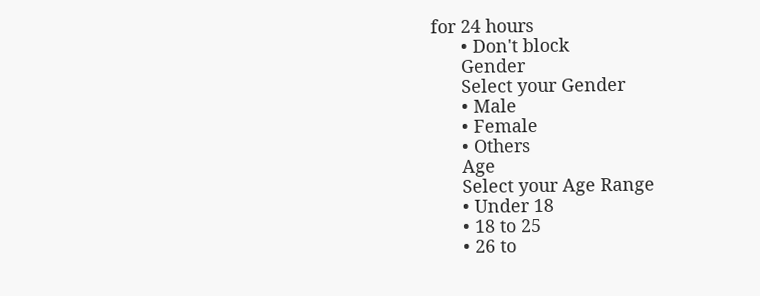for 24 hours
      • Don't block
      Gender
      Select your Gender
      • Male
      • Female
      • Others
      Age
      Select your Age Range
      • Under 18
      • 18 to 25
      • 26 to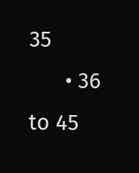35
      • 36 to 45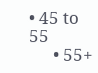• 45 to 55
      • 55+